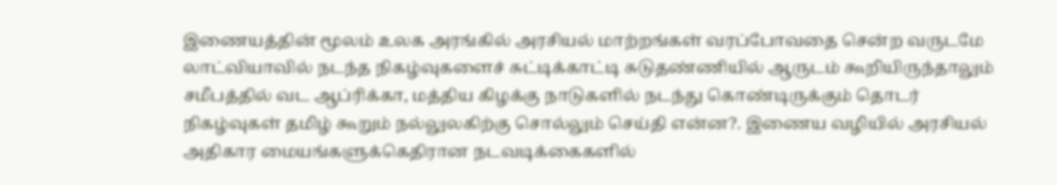இணையத்தின் மூலம் உலக அரங்கில் அரசியல் மாற்றங்கள் வரப்போவதை சென்ற வருடமே லாட்வியாவில் நடந்த நிகழ்வுகளைச் சுட்டிக்காட்டி சுடுதண்ணியில் ஆருடம் கூறியிருந்தாலும் சமீபத்தில் வட ஆப்ரிக்கா, மத்திய கிழக்கு நாடுகளில் நடந்து கொண்டிருக்கும் தொடர் நிகழ்வுகள் தமிழ் கூறும் நல்லுலகிற்கு சொல்லும் செய்தி என்ன?. இணைய வழியில் அரசியல் அதிகார மையங்களுக்கெதிரான நடவடிக்கைகளில்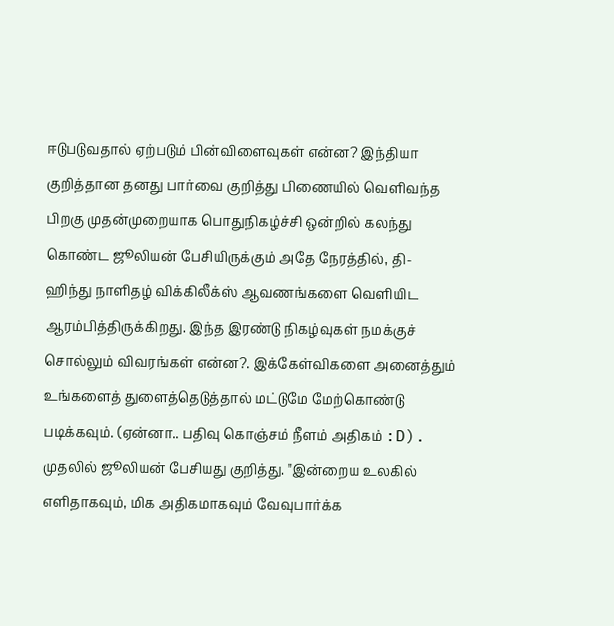ஈடுபடுவதால் ஏற்படும் பின்விளைவுகள் என்ன? இந்தியா குறித்தான தனது பார்வை குறித்து பிணையில் வெளிவந்த பிறகு முதன்முறையாக பொதுநிகழ்ச்சி ஒன்றில் கலந்து கொண்ட ஜூலியன் பேசியிருக்கும் அதே நேரத்தில், தி-ஹிந்து நாளிதழ் விக்கிலீக்ஸ் ஆவணங்களை வெளியிட ஆரம்பித்திருக்கிறது. இந்த இரண்டு நிகழ்வுகள் நமக்குச் சொல்லும் விவரங்கள் என்ன?. இக்கேள்விகளை அனைத்தும் உங்களைத் துளைத்தெடுத்தால் மட்டுமே மேற்கொண்டு படிக்கவும். (ஏன்னா.. பதிவு கொஞ்சம் நீளம் அதிகம் :D).
முதலில் ஜூலியன் பேசியது குறித்து. "இன்றைய உலகில் எளிதாகவும், மிக அதிகமாகவும் வேவுபார்க்க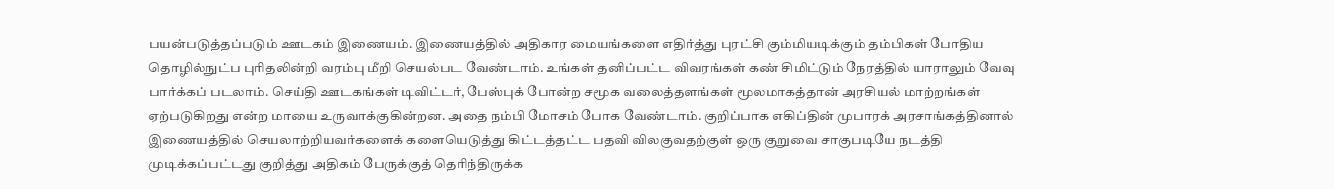பயன்படுத்தப்படும் ஊடகம் இணையம். இணையத்தில் அதிகார மையங்களை எதிர்த்து புரட்சி கும்மியடிக்கும் தம்பிகள் போதிய தொழில்நுட்ப புரிதலின்றி வரம்பு மீறி செயல்பட வேண்டாம். உங்கள் தனிப்பட்ட விவரங்கள் கண் சிமிட்டும் நேரத்தில் யாராலும் வேவு பார்க்கப் படலாம். செய்தி ஊடகங்கள் டிவிட்டர், பேஸ்புக் போன்ற சமூக வலைத்தளங்கள் மூலமாகத்தான் அரசியல் மாற்றங்கள் ஏற்படுகிறது என்ற மாயை உருவாக்குகின்றன. அதை நம்பி மோசம் போக வேண்டாம். குறிப்பாக எகிப்தின் முபாரக் அரசாங்கத்தினால் இணையத்தில் செயலாற்றியவர்களைக் களையெடுத்து கிட்டத்தட்ட பதவி விலகுவதற்குள் ஒரு குறுவை சாகுபடியே நடத்தி முடிக்கப்பட்டது குறித்து அதிகம் பேருக்குத் தெரிந்திருக்க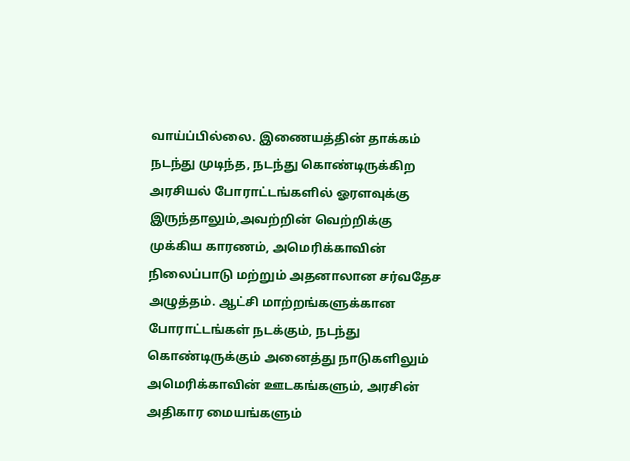வாய்ப்பில்லை. இணையத்தின் தாக்கம் நடந்து முடிந்த, நடந்து கொண்டிருக்கிற அரசியல் போராட்டங்களில் ஓரளவுக்கு இருந்தாலும்,அவற்றின் வெற்றிக்கு முக்கிய காரணம், அமெரிக்காவின் நிலைப்பாடு மற்றும் அதனாலான சர்வதேச அழுத்தம். ஆட்சி மாற்றங்களுக்கான போராட்டங்கள் நடக்கும், நடந்து கொண்டிருக்கும் அனைத்து நாடுகளிலும் அமெரிக்காவின் ஊடகங்களும், அரசின் அதிகார மையங்களும்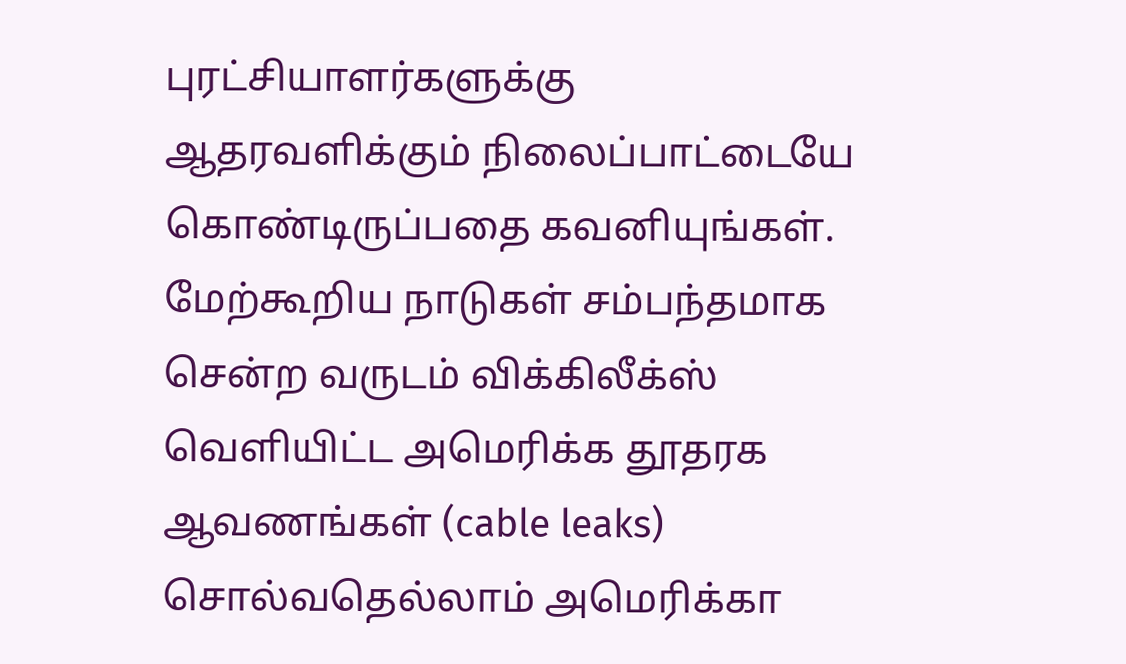புரட்சியாளர்களுக்கு ஆதரவளிக்கும் நிலைப்பாட்டையே கொண்டிருப்பதை கவனியுங்கள். மேற்கூறிய நாடுகள் சம்பந்தமாக சென்ற வருடம் விக்கிலீக்ஸ் வெளியிட்ட அமெரிக்க தூதரக ஆவணங்கள் (cable leaks) சொல்வதெல்லாம் அமெரிக்கா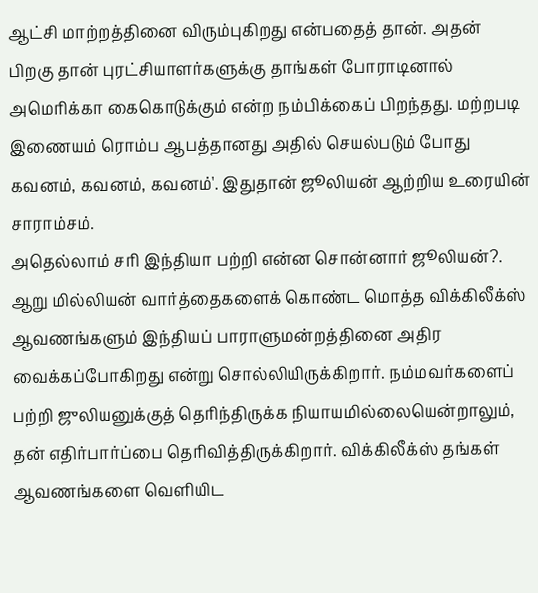ஆட்சி மாற்றத்தினை விரும்புகிறது என்பதைத் தான். அதன் பிறகு தான் புரட்சியாளர்களுக்கு தாங்கள் போராடினால் அமெரிக்கா கைகொடுக்கும் என்ற நம்பிக்கைப் பிறந்தது. மற்றபடி இணையம் ரொம்ப ஆபத்தானது அதில் செயல்படும் போது கவனம், கவனம், கவனம்'. இதுதான் ஜூலியன் ஆற்றிய உரையின் சாராம்சம்.
அதெல்லாம் சரி இந்தியா பற்றி என்ன சொன்னார் ஜூலியன்?. ஆறு மில்லியன் வார்த்தைகளைக் கொண்ட மொத்த விக்கிலீக்ஸ் ஆவணங்களும் இந்தியப் பாராளுமன்றத்தினை அதிர வைக்கப்போகிறது என்று சொல்லியிருக்கிறார். நம்மவர்களைப் பற்றி ஜுலியனுக்குத் தெரிந்திருக்க நியாயமில்லையென்றாலும், தன் எதிர்பார்ப்பை தெரிவித்திருக்கிறார். விக்கிலீக்ஸ் தங்கள் ஆவணங்களை வெளியிட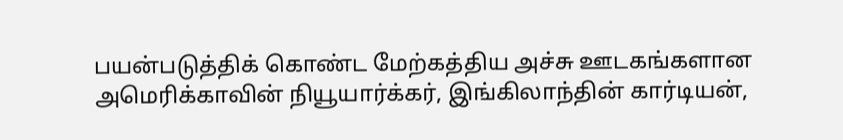பயன்படுத்திக் கொண்ட மேற்கத்திய அச்சு ஊடகங்களான அமெரிக்காவின் நியூயார்க்கர், இங்கிலாந்தின் கார்டியன்,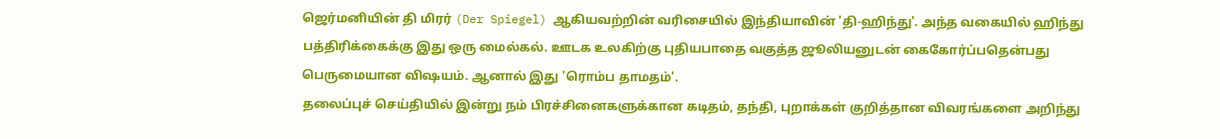ஜெர்மனியின் தி மிரர் (Der Spiegel) ஆகியவற்றின் வரிசையில் இந்தியாவின் 'தி-ஹிந்து'. அந்த வகையில் ஹிந்து பத்திரிக்கைக்கு இது ஒரு மைல்கல். ஊடக உலகிற்கு புதியபாதை வகுத்த ஜூலியனுடன் கைகோர்ப்பதென்பது பெருமையான விஷயம். ஆனால் இது 'ரொம்ப தாமதம்'.
தலைப்புச் செய்தியில் இன்று நம் பிரச்சினைகளுக்கான கடிதம், தந்தி, புறாக்கள் குறித்தான விவரங்களை அறிந்து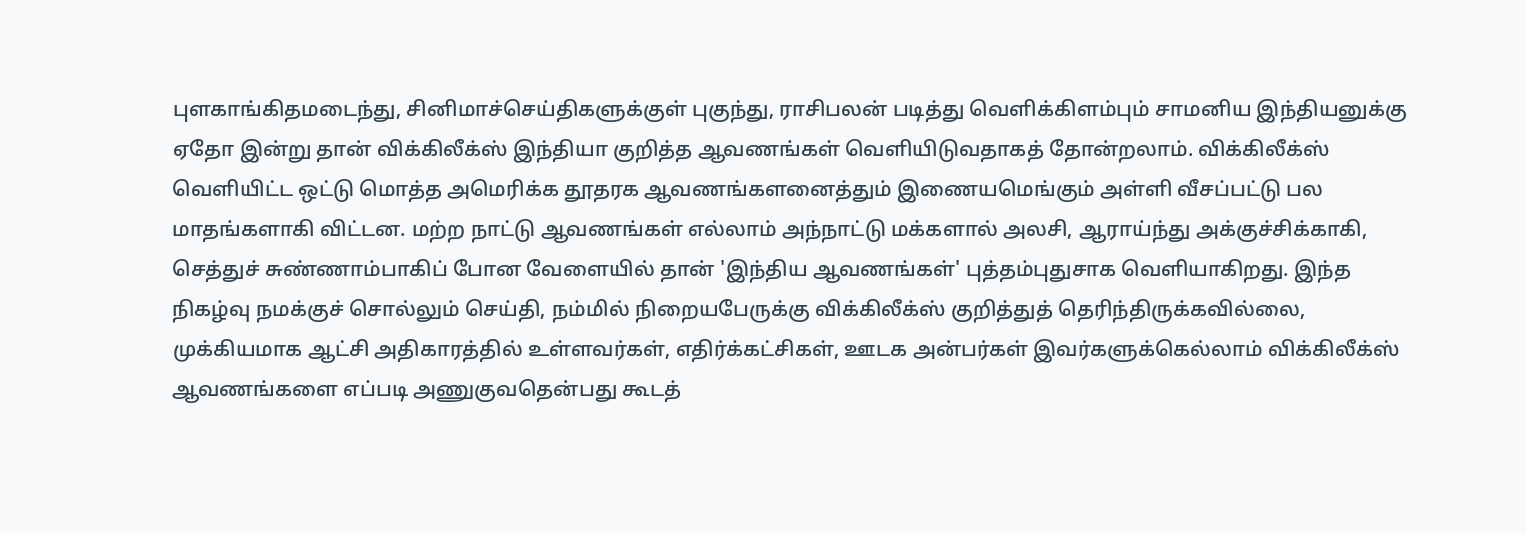புளகாங்கிதமடைந்து, சினிமாச்செய்திகளுக்குள் புகுந்து, ராசிபலன் படித்து வெளிக்கிளம்பும் சாமனிய இந்தியனுக்கு ஏதோ இன்று தான் விக்கிலீக்ஸ் இந்தியா குறித்த ஆவணங்கள் வெளியிடுவதாகத் தோன்றலாம். விக்கிலீக்ஸ் வெளியிட்ட ஒட்டு மொத்த அமெரிக்க தூதரக ஆவணங்களனைத்தும் இணையமெங்கும் அள்ளி வீசப்பட்டு பல மாதங்களாகி விட்டன. மற்ற நாட்டு ஆவணங்கள் எல்லாம் அந்நாட்டு மக்களால் அலசி, ஆராய்ந்து அக்குச்சிக்காகி, செத்துச் சுண்ணாம்பாகிப் போன வேளையில் தான் 'இந்திய ஆவணங்கள்' புத்தம்புதுசாக வெளியாகிறது. இந்த நிகழ்வு நமக்குச் சொல்லும் செய்தி, நம்மில் நிறையபேருக்கு விக்கிலீக்ஸ் குறித்துத் தெரிந்திருக்கவில்லை, முக்கியமாக ஆட்சி அதிகாரத்தில் உள்ளவர்கள், எதிர்க்கட்சிகள், ஊடக அன்பர்கள் இவர்களுக்கெல்லாம் விக்கிலீக்ஸ் ஆவணங்களை எப்படி அணுகுவதென்பது கூடத்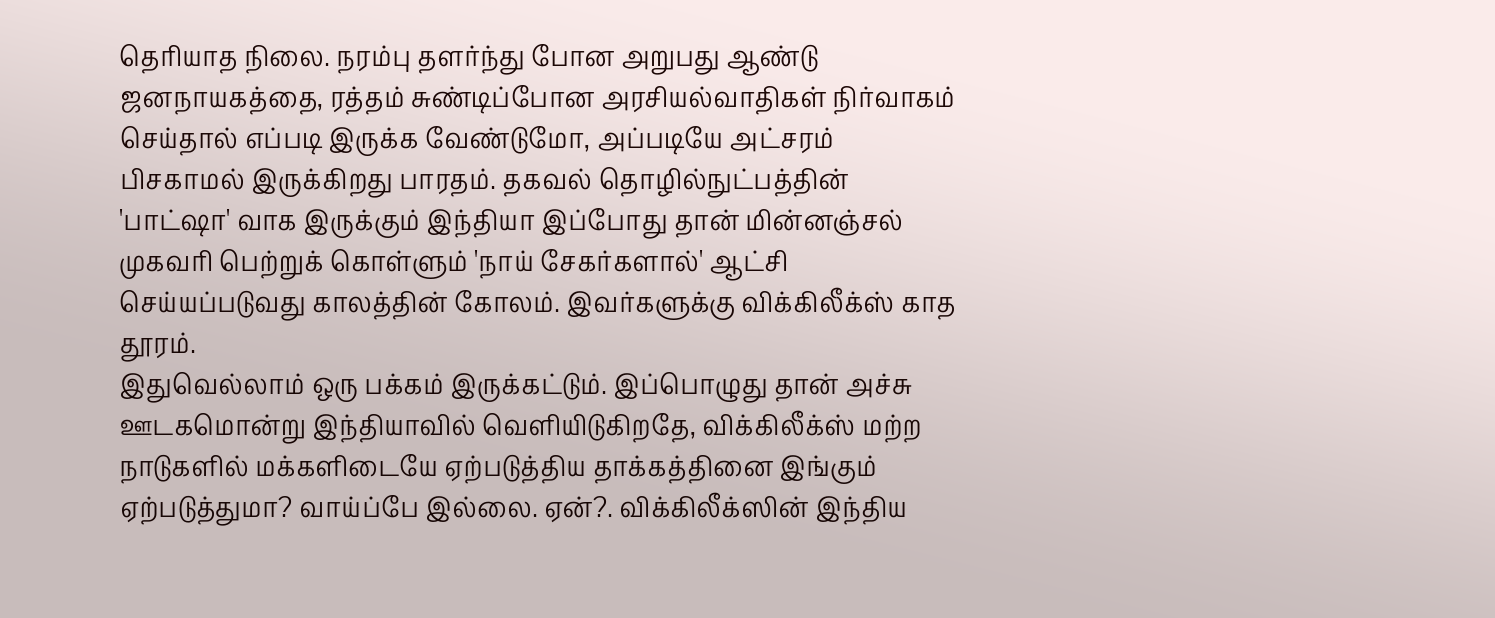தெரியாத நிலை. நரம்பு தளர்ந்து போன அறுபது ஆண்டு ஜனநாயகத்தை, ரத்தம் சுண்டிப்போன அரசியல்வாதிகள் நிர்வாகம் செய்தால் எப்படி இருக்க வேண்டுமோ, அப்படியே அட்சரம் பிசகாமல் இருக்கிறது பாரதம். தகவல் தொழில்நுட்பத்தின் 'பாட்ஷா' வாக இருக்கும் இந்தியா இப்போது தான் மின்னஞ்சல் முகவரி பெற்றுக் கொள்ளும் 'நாய் சேகர்களால்' ஆட்சி செய்யப்படுவது காலத்தின் கோலம். இவர்களுக்கு விக்கிலீக்ஸ் காத தூரம்.
இதுவெல்லாம் ஒரு பக்கம் இருக்கட்டும். இப்பொழுது தான் அச்சு ஊடகமொன்று இந்தியாவில் வெளியிடுகிறதே, விக்கிலீக்ஸ் மற்ற நாடுகளில் மக்களிடையே ஏற்படுத்திய தாக்கத்தினை இங்கும் ஏற்படுத்துமா? வாய்ப்பே இல்லை. ஏன்?. விக்கிலீக்ஸின் இந்திய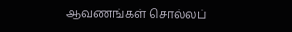ஆவணங்கள் சொல்லப்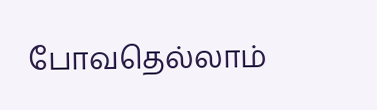போவதெல்லாம்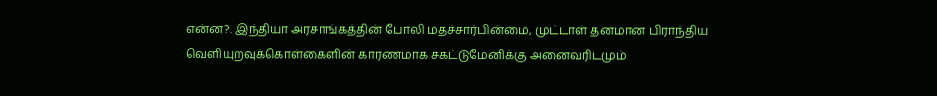என்ன?. இந்தியா அரசாங்கத்தின் போலி மதச்சார்பின்மை, முட்டாள் தனமான பிராந்திய வெளியுறவுக்கொள்கைளின் காரணமாக சகட்டுமேனிக்கு அனைவரிடமும்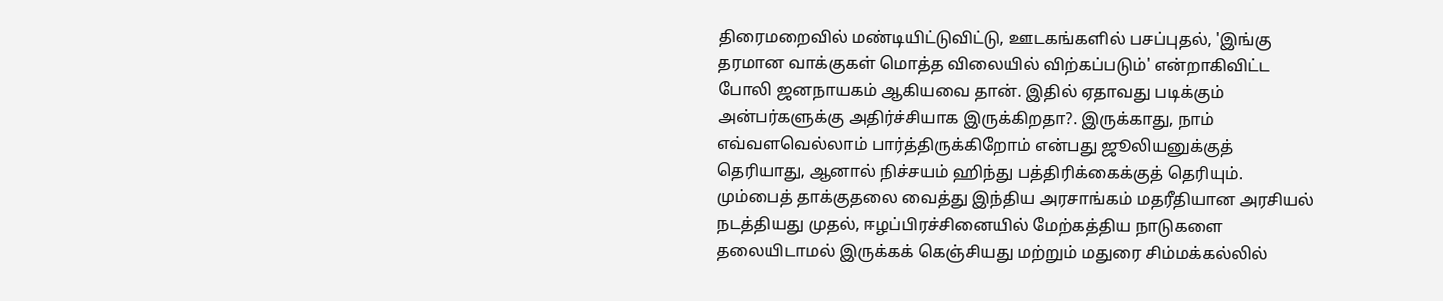திரைமறைவில் மண்டியிட்டுவிட்டு, ஊடகங்களில் பசப்புதல், 'இங்கு தரமான வாக்குகள் மொத்த விலையில் விற்கப்படும்' என்றாகிவிட்ட போலி ஜனநாயகம் ஆகியவை தான். இதில் ஏதாவது படிக்கும் அன்பர்களுக்கு அதிர்ச்சியாக இருக்கிறதா?. இருக்காது, நாம் எவ்வளவெல்லாம் பார்த்திருக்கிறோம் என்பது ஜூலியனுக்குத் தெரியாது, ஆனால் நிச்சயம் ஹிந்து பத்திரிக்கைக்குத் தெரியும். மும்பைத் தாக்குதலை வைத்து இந்திய அரசாங்கம் மதரீதியான அரசியல் நடத்தியது முதல், ஈழப்பிரச்சினையில் மேற்கத்திய நாடுகளை தலையிடாமல் இருக்கக் கெஞ்சியது மற்றும் மதுரை சிம்மக்கல்லில்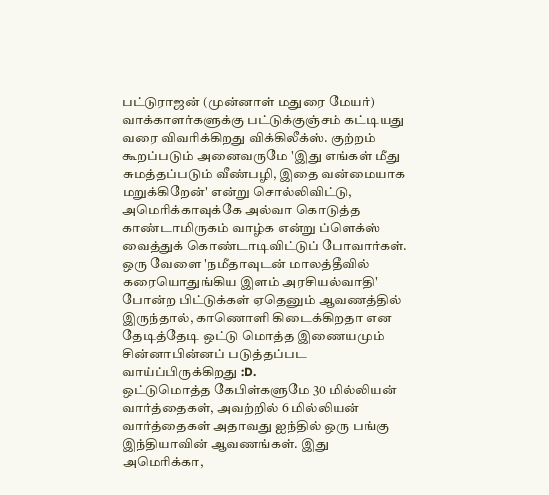பட்டுராஜன் (முன்னாள் மதுரை மேயர்) வாக்காளர்களுக்கு பட்டுக்குஞ்சம் கட்டியது வரை விவரிக்கிறது விக்கிலீக்ஸ். குற்றம் கூறப்படும் அனைவருமே 'இது எங்கள் மீது சுமத்தப்படும் வீண்பழி, இதை வன்மையாக மறுக்கிறேன்' என்று சொல்லிவிட்டு, அமெரிக்காவுக்கே அல்வா கொடுத்த காண்டாமிருகம் வாழ்க என்று ப்ளெக்ஸ் வைத்துக் கொண்டாடிவிட்டுப் போவார்கள். ஒரு வேளை 'நமீதாவுடன் மாலத்தீவில் கரையொதுங்கிய இளம் அரசியல்வாதி' போன்ற பிட்டுக்கள் ஏதெனும் ஆவணத்தில் இருந்தால், காணொளி கிடைக்கிறதா என தேடித்தேடி ஒட்டு மொத்த இணையமும் சின்னாபின்னப் படுத்தப்பட வாய்ப்பிருக்கிறது :D.
ஒட்டுமொத்த கேபிள்களுமே 30 மில்லியன் வார்த்தைகள், அவற்றில் 6 மில்லியன் வார்த்தைகள் அதாவது ஐந்தில் ஒரு பங்கு இந்தியாவின் ஆவணங்கள். இது அமெரிக்கா,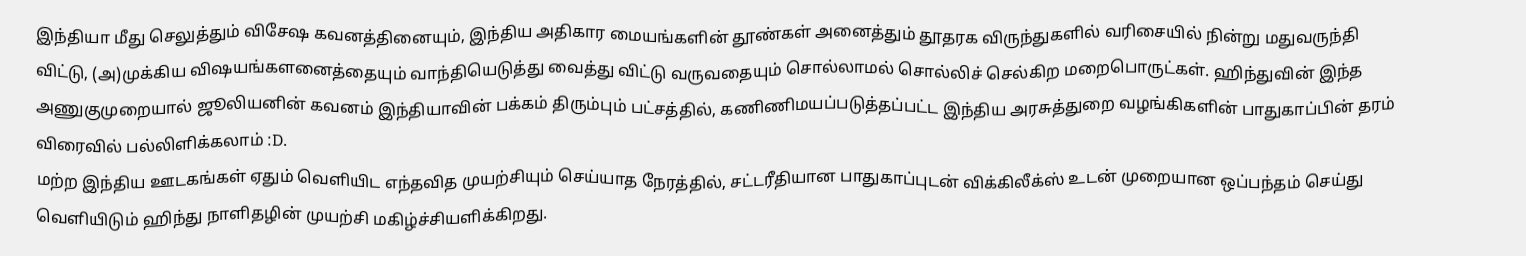இந்தியா மீது செலுத்தும் விசேஷ கவனத்தினையும், இந்திய அதிகார மையங்களின் தூண்கள் அனைத்தும் தூதரக விருந்துகளில் வரிசையில் நின்று மதுவருந்தி விட்டு, (அ)முக்கிய விஷயங்களனைத்தையும் வாந்தியெடுத்து வைத்து விட்டு வருவதையும் சொல்லாமல் சொல்லிச் செல்கிற மறைபொருட்கள். ஹிந்துவின் இந்த அணுகுமுறையால் ஜூலியனின் கவனம் இந்தியாவின் பக்கம் திரும்பும் பட்சத்தில், கணிணிமயப்படுத்தப்பட்ட இந்திய அரசுத்துறை வழங்கிகளின் பாதுகாப்பின் தரம் விரைவில் பல்லிளிக்கலாம் :D.
மற்ற இந்திய ஊடகங்கள் ஏதும் வெளியிட எந்தவித முயற்சியும் செய்யாத நேரத்தில், சட்டரீதியான பாதுகாப்புடன் விக்கிலீக்ஸ் உடன் முறையான ஒப்பந்தம் செய்து வெளியிடும் ஹிந்து நாளிதழின் முயற்சி மகிழ்ச்சியளிக்கிறது.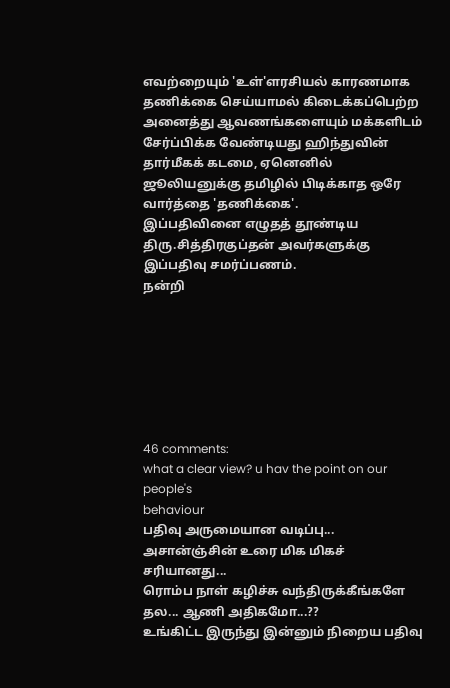எவற்றையும் 'உள்'ளரசியல் காரணமாக தணிக்கை செய்யாமல் கிடைக்கப்பெற்ற அனைத்து ஆவணங்களையும் மக்களிடம் சேர்ப்பிக்க வேண்டியது ஹிந்துவின் தார்மீகக் கடமை, ஏனெனில் ஜூலியனுக்கு தமிழில் பிடிக்காத ஒரே வார்த்தை 'தணிக்கை'.
இப்பதிவினை எழுதத் தூண்டிய திரு.சித்திரகுப்தன் அவர்களுக்கு இப்பதிவு சமர்ப்பணம்.
நன்றி







46 comments:
what a clear view? u hav the point on our people's
behaviour
பதிவு அருமையான வடிப்பு...
அசான்ஞ்சின் உரை மிக மிகச் சரியானது...
ரொம்ப நாள் கழிச்சு வந்திருக்கீங்களே தல... ஆணி அதிகமோ...??
உங்கிட்ட இருந்து இன்னும் நிறைய பதிவு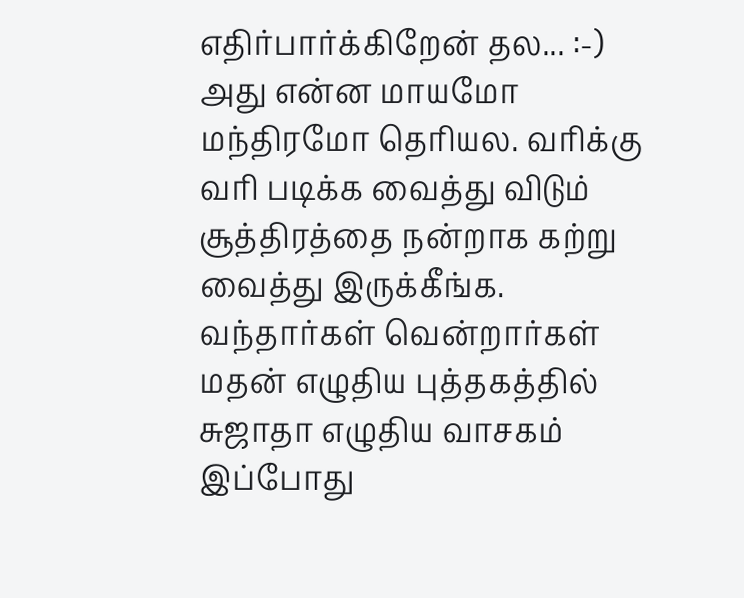எதிர்பார்க்கிறேன் தல... :-)
அது என்ன மாயமோ மந்திரமோ தெரியல. வரிக்கு வரி படிக்க வைத்து விடும் சூத்திரத்தை நன்றாக கற்று வைத்து இருக்கீங்க. வந்தார்கள் வென்றார்கள் மதன் எழுதிய புத்தகத்தில் சுஜாதா எழுதிய வாசகம் இப்போது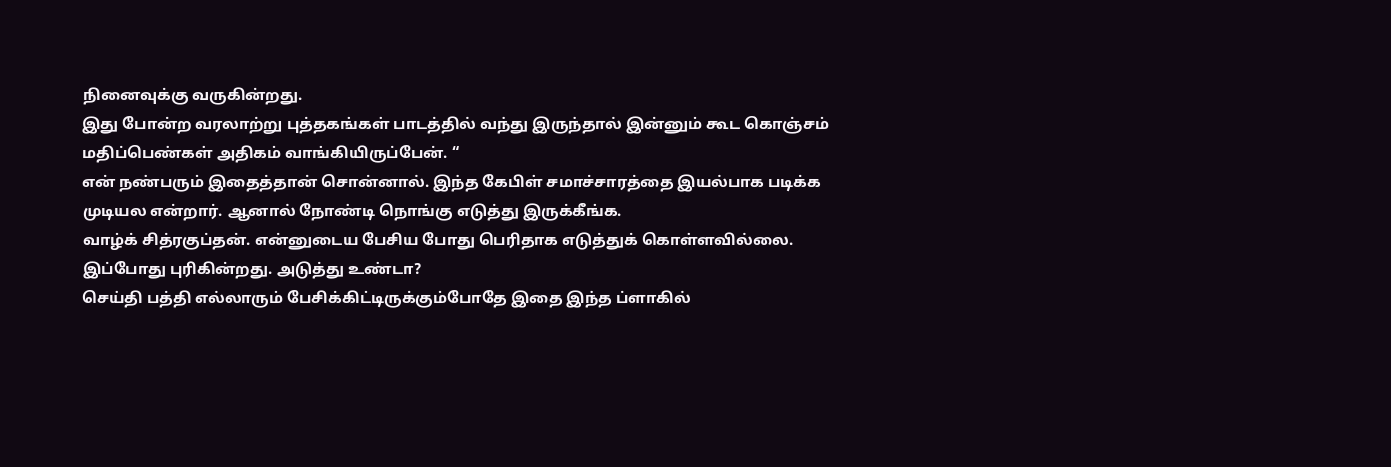நினைவுக்கு வருகின்றது.
இது போன்ற வரலாற்று புத்தகங்கள் பாடத்தில் வந்து இருந்தால் இன்னும் கூட கொஞ்சம் மதிப்பெண்கள் அதிகம் வாங்கியிருப்பேன். “
என் நண்பரும் இதைத்தான் சொன்னால். இந்த கேபிள் சமாச்சாரத்தை இயல்பாக படிக்க முடியல என்றார். ஆனால் நோண்டி நொங்கு எடுத்து இருக்கீங்க.
வாழ்க் சித்ரகுப்தன். என்னுடைய பேசிய போது பெரிதாக எடுத்துக் கொள்ளவில்லை. இப்போது புரிகின்றது. அடுத்து உண்டா?
செய்தி பத்தி எல்லாரும் பேசிக்கிட்டிருக்கும்போதே இதை இந்த ப்ளாகில்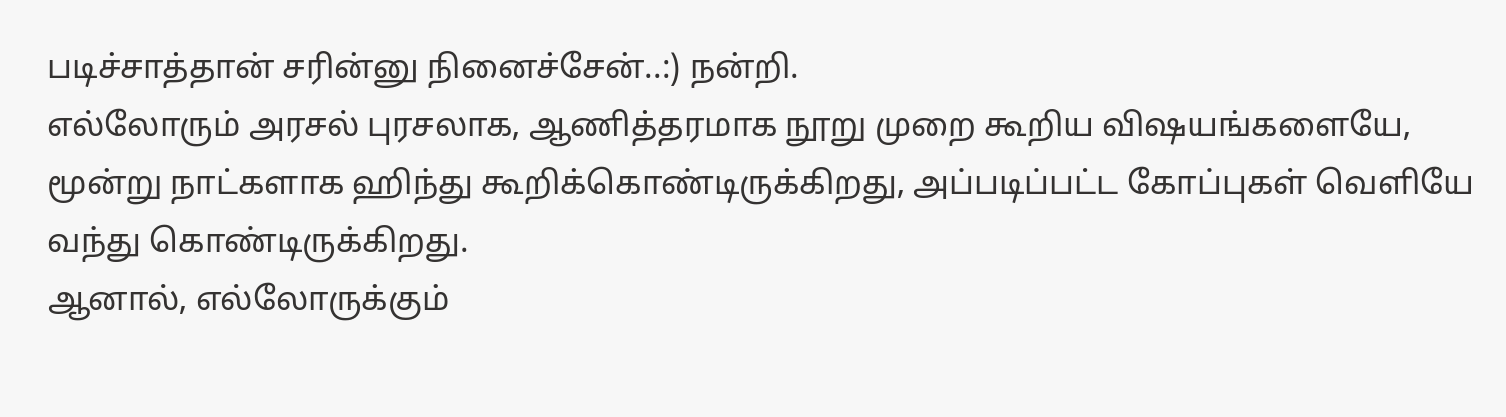படிச்சாத்தான் சரின்னு நினைச்சேன்..:) நன்றி.
எல்லோரும் அரசல் புரசலாக, ஆணித்தரமாக நூறு முறை கூறிய விஷயங்களையே, மூன்று நாட்களாக ஹிந்து கூறிக்கொண்டிருக்கிறது, அப்படிப்பட்ட கோப்புகள் வெளியே வந்து கொண்டிருக்கிறது.
ஆனால், எல்லோருக்கும்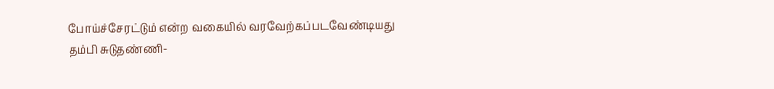போய்ச்சேரட்டும் என்ற வகையில் வரவேற்கப்படவேண்டியது
தம்பி சுடுதண்ணி-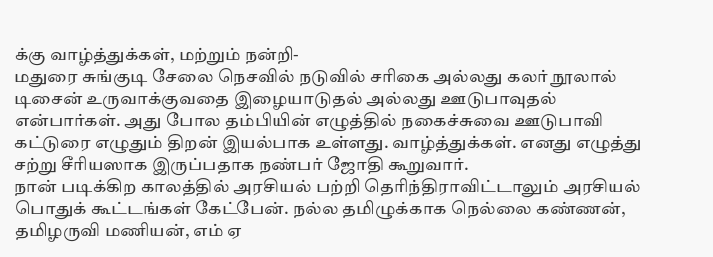க்கு வாழ்த்துக்கள், மற்றும் நன்றி-
மதுரை சுங்குடி சேலை நெசவில் நடுவில் சரிகை அல்லது கலர் நூலால் டிசைன் உருவாக்குவதை இழையாடுதல் அல்லது ஊடுபாவுதல் என்பார்கள். அது போல தம்பியின் எழுத்தில் நகைச்சுவை ஊடுபாவி கட்டுரை எழுதும் திறன் இயல்பாக உள்ளது. வாழ்த்துக்கள். எனது எழுத்து சற்று சீரியஸாக இருப்பதாக நண்பர் ஜோதி கூறுவார்.
நான் படிக்கிற காலத்தில் அரசியல் பற்றி தெரிந்திராவிட்டாலும் அரசியல் பொதுக் கூட்டங்கள் கேட்பேன். நல்ல தமிழுக்காக நெல்லை கண்ணன், தமிழருவி மணியன், எம் ஏ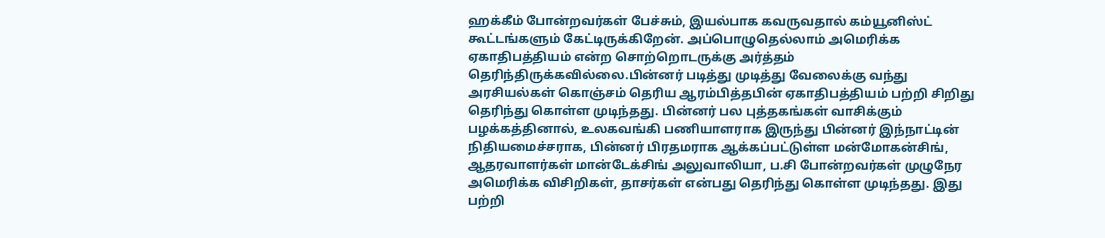ஹக்கீம் போன்றவர்கள் பேச்சும், இயல்பாக கவருவதால் கம்யூனிஸ்ட் கூட்டங்களும் கேட்டிருக்கிறேன். அப்பொழுதெல்லாம் அமெரிக்க ஏகாதிபத்தியம் என்ற சொற்றொடருக்கு அர்த்தம் தெரிந்திருக்கவில்லை.பின்னர் படித்து முடித்து வேலைக்கு வந்து அரசியல்கள் கொஞ்சம் தெரிய ஆரம்பித்தபின் ஏகாதிபத்தியம் பற்றி சிறிது தெரிந்து கொள்ள முடிந்தது. பின்னர் பல புத்தகங்கள் வாசிக்கும் பழக்கத்தினால், உலகவங்கி பணியாளராக இருந்து பின்னர் இந்நாட்டின் நிதியமைச்சராக, பின்னர் பிரதமராக ஆக்கப்பட்டுள்ள மன்மோகன்சிங், ஆதரவாளர்கள் மான்டேக்சிங் அலுவாலியா, ப.சி போன்றவர்கள் முழுநேர அமெரிக்க விசிறிகள், தாசர்கள் என்பது தெரிந்து கொள்ள முடிந்தது. இது பற்றி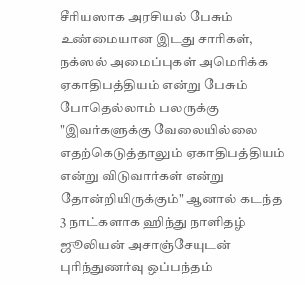சீரியஸாக அரசியல் பேசும் உண்மையான இடது சாரிகள், நக்ஸல் அமைப்புகள் அமெரிக்க ஏகாதிபத்தியம் என்று பேசும் போதெல்லாம் பலருக்கு "இவர்களுக்கு வேலையில்லை எதற்கெடுத்தாலும் ஏகாதிபத்தியம் என்று விடுவார்கள் என்று தோன்றியிருக்கும்" ஆனால் கடந்த 3 நாட்களாக ஹிந்து நாளிதழ் ஜூலியன் அசாஞ்சேயுடன் புரிந்துணர்வு ஒப்பந்தம்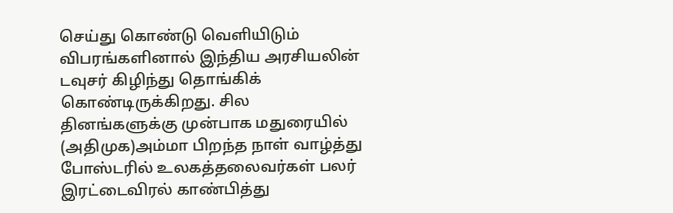செய்து கொண்டு வெளியிடும் விபரங்களினால் இந்திய அரசியலின் டவுசர் கிழிந்து தொங்கிக் கொண்டிருக்கிறது. சில தினங்களுக்கு முன்பாக மதுரையில் (அதிமுக)அம்மா பிறந்த நாள் வாழ்த்து போஸ்டரில் உலகத்தலைவர்கள் பலர் இரட்டைவிரல் காண்பித்து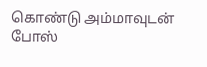கொண்டு அம்மாவுடன் போஸ்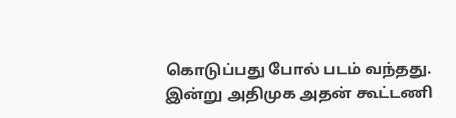கொடுப்பது போல் படம் வந்தது. இன்று அதிமுக அதன் கூட்டணி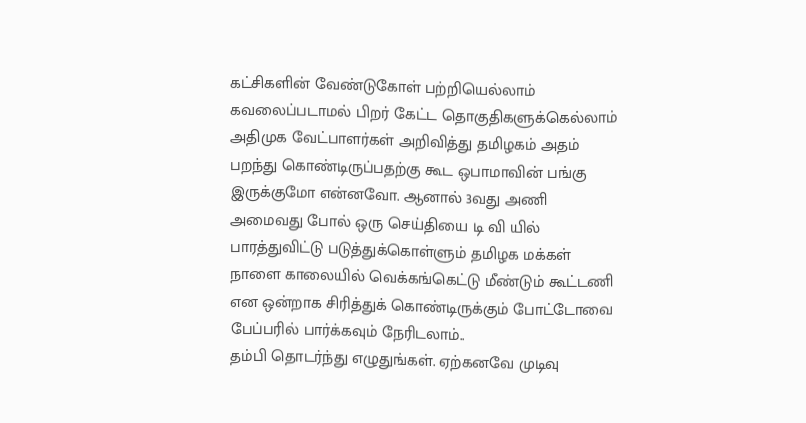கட்சிகளின் வேண்டுகோள் பற்றியெல்லாம் கவலைப்படாமல் பிறர் கேட்ட தொகுதிகளுக்கெல்லாம் அதிமுக வேட்பாளர்கள் அறிவித்து தமிழகம் அதம் பறந்து கொண்டிருப்பதற்கு கூட ஒபாமாவின் பங்கு இருக்குமோ என்னவோ. ஆனால் 3வது அணி அமைவது போல் ஒரு செய்தியை டி வி யில் பாரத்துவிட்டு படுத்துக்கொள்ளும் தமிழக மக்கள் நாளை காலையில் வெக்கங்கெட்டு மீண்டும் கூட்டணி என ஒன்றாக சிரித்துக் கொண்டிருக்கும் போட்டோவை பேப்பரில் பார்க்கவும் நேரிடலாம்..
தம்பி தொடர்ந்து எழுதுங்கள். ஏற்கனவே முடிவு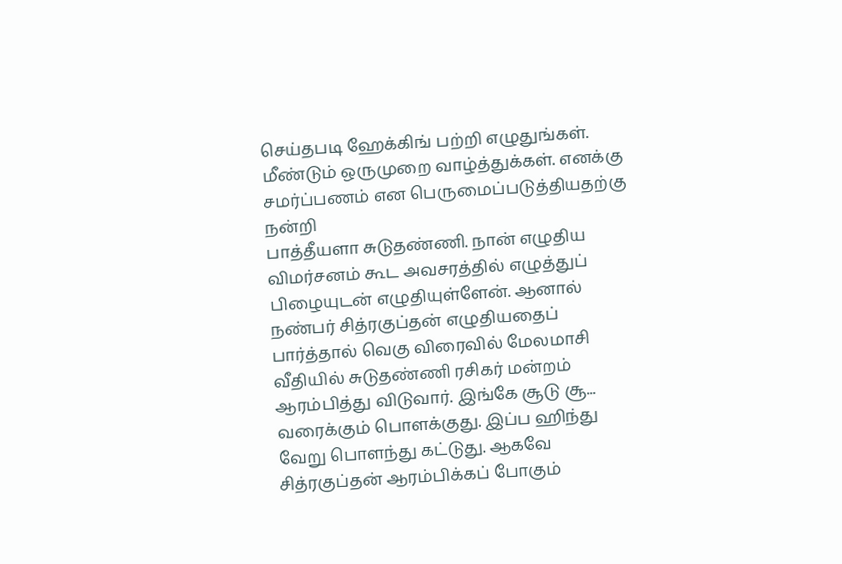செய்தபடி ஹேக்கிங் பற்றி எழுதுங்கள். மீண்டும் ஒருமுறை வாழ்த்துக்கள். எனக்கு சமர்ப்பணம் என பெருமைப்படுத்தியதற்கு நன்றி
பாத்தீயளா சுடுதண்ணி. நான் எழுதிய விமர்சனம் கூட அவசரத்தில் எழுத்துப் பிழையுடன் எழுதியுள்ளேன். ஆனால் நண்பர் சித்ரகுப்தன் எழுதியதைப் பார்த்தால் வெகு விரைவில் மேலமாசி வீதியில் சுடுதண்ணி ரசிகர் மன்றம் ஆரம்பித்து விடுவார். இங்கே சூடு சூ... வரைக்கும் பொளக்குது. இப்ப ஹிந்து வேறு பொளந்து கட்டுது. ஆகவே சித்ரகுப்தன் ஆரம்பிக்கப் போகும்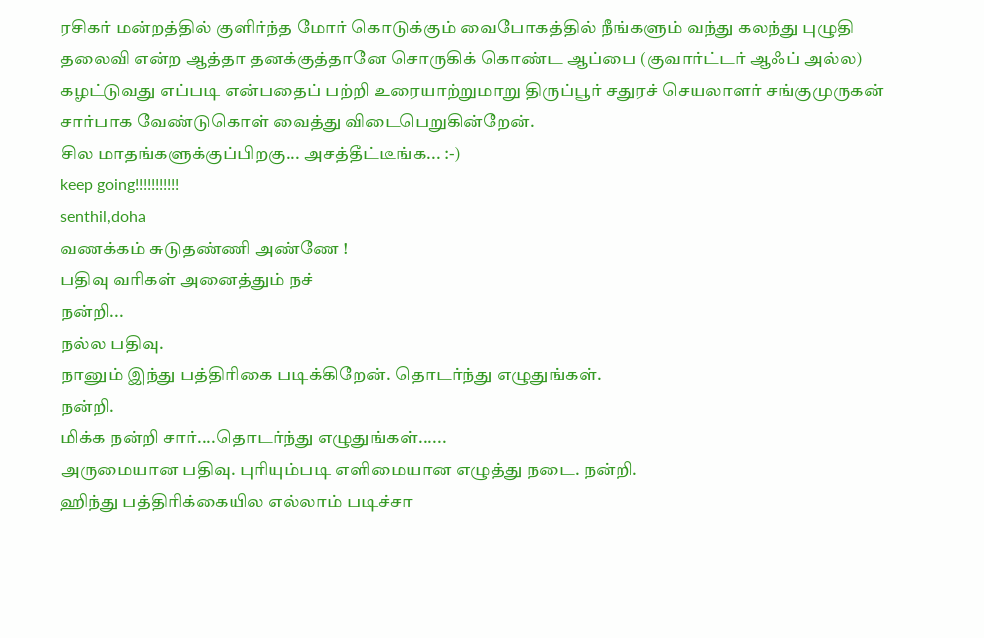ரசிகர் மன்றத்தில் குளிர்ந்த மோர் கொடுக்கும் வைபோகத்தில் நீங்களும் வந்து கலந்து புழுதி தலைவி என்ற ஆத்தா தனக்குத்தானே சொருகிக் கொண்ட ஆப்பை (குவார்ட்டர் ஆஃப் அல்ல) கழட்டுவது எப்படி என்பதைப் பற்றி உரையாற்றுமாறு திருப்பூர் சதுரச் செயலாளர் சங்குமுருகன் சார்பாக வேண்டுகொள் வைத்து விடைபெறுகின்றேன்.
சில மாதங்களுக்குப்பிறகு... அசத்தீட்டீங்க... :-)
keep going!!!!!!!!!!!
senthil,doha
வணக்கம் சுடுதண்ணி அண்ணே !
பதிவு வரிகள் அனைத்தும் நச்
நன்றி...
நல்ல பதிவு.
நானும் இந்து பத்திரிகை படிக்கிறேன். தொடர்ந்து எழுதுங்கள்.
நன்றி.
மிக்க நன்றி சார்....தொடர்ந்து எழுதுங்கள்......
அருமையான பதிவு. புரியும்படி எளிமையான எழுத்து நடை. நன்றி.
ஹிந்து பத்திரிக்கையில எல்லாம் படிச்சா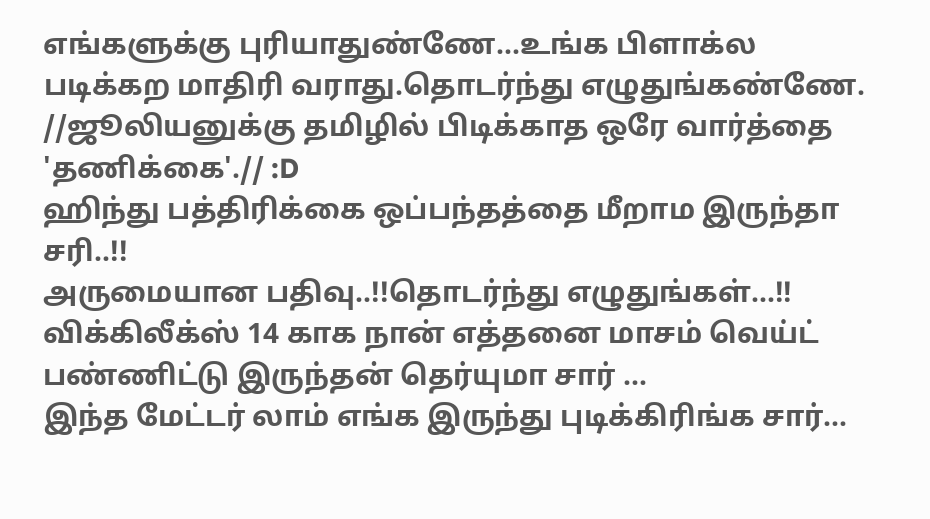எங்களுக்கு புரியாதுண்ணே...உங்க பிளாக்ல படிக்கற மாதிரி வராது.தொடர்ந்து எழுதுங்கண்ணே.
//ஜூலியனுக்கு தமிழில் பிடிக்காத ஒரே வார்த்தை 'தணிக்கை'.// :D
ஹிந்து பத்திரிக்கை ஒப்பந்தத்தை மீறாம இருந்தா சரி..!!
அருமையான பதிவு..!!தொடர்ந்து எழுதுங்கள்...!!
விக்கிலீக்ஸ் 14 காக நான் எத்தனை மாசம் வெய்ட் பண்ணிட்டு இருந்தன் தெர்யுமா சார் ...
இந்த மேட்டர் லாம் எங்க இருந்து புடிக்கிரிங்க சார்...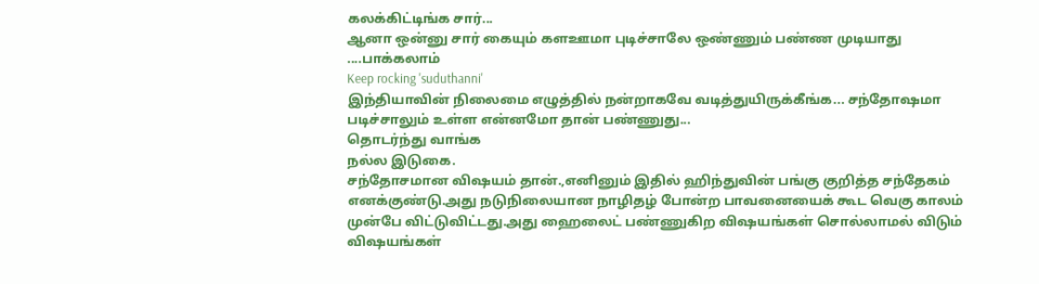கலக்கிட்டிங்க சார்...
ஆனா ஒன்னு சார் கையும் களஊமா புடிச்சாலே ஒண்ணும் பண்ண முடியாது ....பாக்கலாம்
Keep rocking 'suduthanni'
இந்தியாவின் நிலைமை எழுத்தில் நன்றாகவே வடித்துயிருக்கீங்க... சந்தோஷமா படிச்சாலும் உள்ள என்னமோ தான் பண்ணுது...
தொடர்ந்து வாங்க
நல்ல இடுகை.
சந்தோசமான விஷயம் தான்.,எனினும் இதில் ஹிந்துவின் பங்கு குறித்த சந்தேகம் எனக்குண்டு.அது நடுநிலையான நாழிதழ் போன்ற பாவனையைக் கூட வெகு காலம் முன்பே விட்டுவிட்டது.அது ஹைலைட் பண்ணுகிற விஷயங்கள் சொல்லாமல் விடும் விஷயங்கள்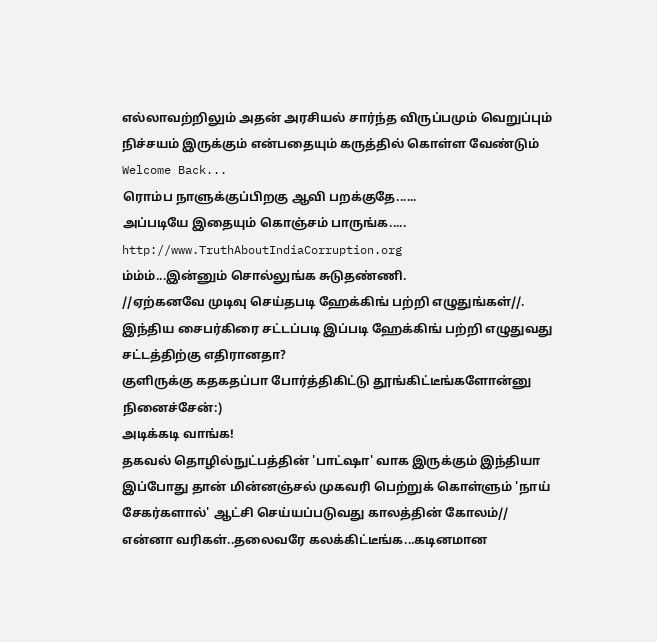எல்லாவற்றிலும் அதன் அரசியல் சார்ந்த விருப்பமும் வெறுப்பும் நிச்சயம் இருக்கும் என்பதையும் கருத்தில் கொள்ள வேண்டும்
Welcome Back...
ரொம்ப நாளுக்குப்பிறகு ஆவி பறக்குதே......
அப்படியே இதையும் கொஞ்சம் பாருங்க.....
http://www.TruthAboutIndiaCorruption.org
ம்ம்ம்...இன்னும் சொல்லுங்க சுடுதண்ணி.
//ஏற்கனவே முடிவு செய்தபடி ஹேக்கிங் பற்றி எழுதுங்கள்//.
இந்திய சைபர்கிரை சட்டப்படி இப்படி ஹேக்கிங் பற்றி எழுதுவது சட்டத்திற்கு எதிரானதா?
குளிருக்கு கதகதப்பா போர்த்திகிட்டு தூங்கிட்டீங்களோன்னு நினைச்சேன்:)
அடிக்கடி வாங்க!
தகவல் தொழில்நுட்பத்தின் 'பாட்ஷா' வாக இருக்கும் இந்தியா இப்போது தான் மின்னஞ்சல் முகவரி பெற்றுக் கொள்ளும் 'நாய் சேகர்களால்' ஆட்சி செய்யப்படுவது காலத்தின் கோலம்//
என்னா வரிகள்..தலைவரே கலக்கிட்டீங்க...கடினமான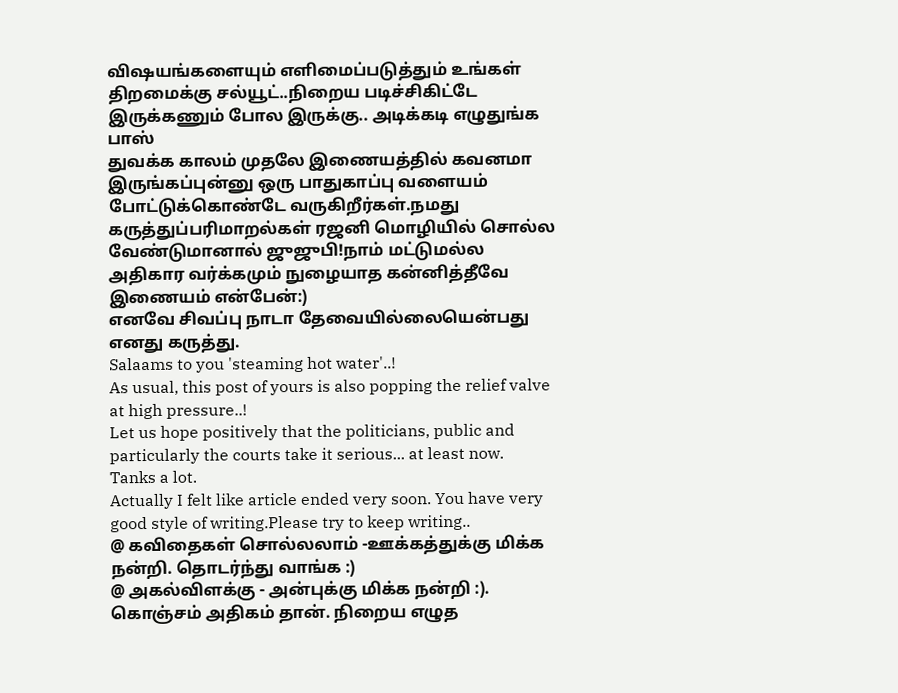விஷயங்களையும் எளிமைப்படுத்தும் உங்கள் திறமைக்கு சல்யூட்..நிறைய படிச்சிகிட்டே இருக்கணும் போல இருக்கு.. அடிக்கடி எழுதுங்க பாஸ்
துவக்க காலம் முதலே இணையத்தில் கவனமா இருங்கப்புன்னு ஒரு பாதுகாப்பு வளையம் போட்டுக்கொண்டே வருகிறீர்கள்.நமது கருத்துப்பரிமாறல்கள் ரஜனி மொழியில் சொல்ல வேண்டுமானால் ஜுஜுபி!நாம் மட்டுமல்ல அதிகார வர்க்கமும் நுழையாத கன்னித்தீவே இணையம் என்பேன்:)
எனவே சிவப்பு நாடா தேவையில்லையென்பது எனது கருத்து.
Salaams to you 'steaming hot water'..!
As usual, this post of yours is also popping the relief valve at high pressure..!
Let us hope positively that the politicians, public and particularly the courts take it serious... at least now.
Tanks a lot.
Actually I felt like article ended very soon. You have very good style of writing.Please try to keep writing..
@ கவிதைகள் சொல்லலாம் -ஊக்கத்துக்கு மிக்க நன்றி. தொடர்ந்து வாங்க :)
@ அகல்விளக்கு - அன்புக்கு மிக்க நன்றி :). கொஞ்சம் அதிகம் தான். நிறைய எழுத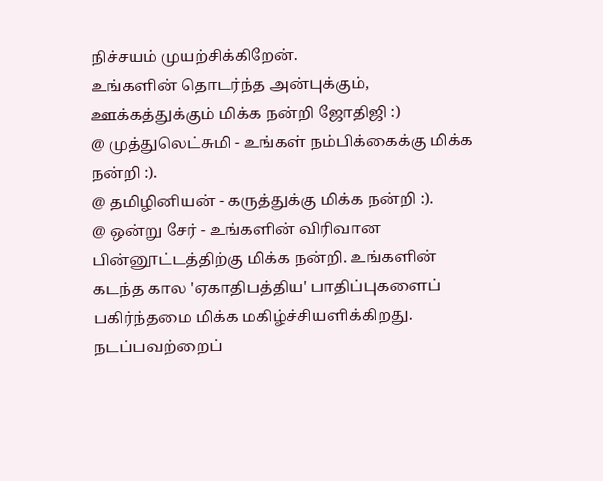நிச்சயம் முயற்சிக்கிறேன்.
உங்களின் தொடர்ந்த அன்புக்கும், ஊக்கத்துக்கும் மிக்க நன்றி ஜோதிஜி :)
@ முத்துலெட்சுமி - உங்கள் நம்பிக்கைக்கு மிக்க நன்றி :).
@ தமிழினியன் - கருத்துக்கு மிக்க நன்றி :).
@ ஒன்று சேர் - உங்களின் விரிவான பின்னூட்டத்திற்கு மிக்க நன்றி. உங்களின் கடந்த கால 'ஏகாதிபத்திய' பாதிப்புகளைப் பகிர்ந்தமை மிக்க மகிழ்ச்சியளிக்கிறது. நடப்பவற்றைப்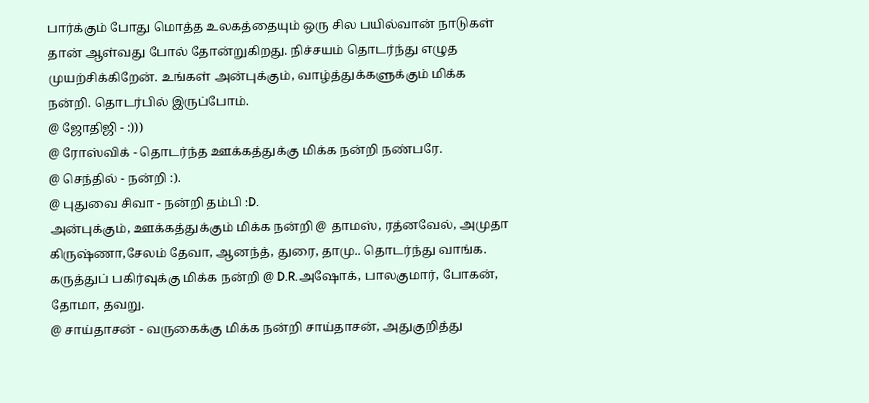பார்க்கும் போது மொத்த உலகத்தையும் ஒரு சில பயில்வான் நாடுகள் தான் ஆள்வது போல் தோன்றுகிறது. நிச்சயம் தொடர்ந்து எழுத முயற்சிக்கிறேன். உங்கள் அன்புக்கும், வாழ்த்துக்களுக்கும் மிக்க நன்றி. தொடர்பில் இருப்போம்.
@ ஜோதிஜி - :)))
@ ரோஸ்விக் - தொடர்ந்த ஊக்கத்துக்கு மிக்க நன்றி நண்பரே.
@ செந்தில் - நன்றி :).
@ புதுவை சிவா - நன்றி தம்பி :D.
அன்புக்கும், ஊக்கத்துக்கும் மிக்க நன்றி @ தாமஸ், ரத்னவேல், அமுதா கிருஷ்ணா,சேலம் தேவா, ஆனந்த், துரை, தாமு.. தொடர்ந்து வாங்க.
கருத்துப் பகிர்வுக்கு மிக்க நன்றி @ D.R.அஷோக், பாலகுமார், போகன், தோமா, தவறு.
@ சாய்தாசன் - வருகைக்கு மிக்க நன்றி சாய்தாசன், அதுகுறித்து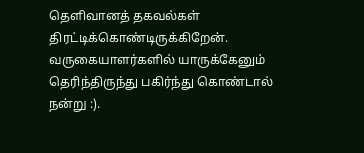தெளிவானத் தகவல்கள் திரட்டிக்கொண்டிருக்கிறேன். வருகையாளர்களில் யாருக்கேனும் தெரிந்திருந்து பகிர்ந்து கொண்டால் நன்று :).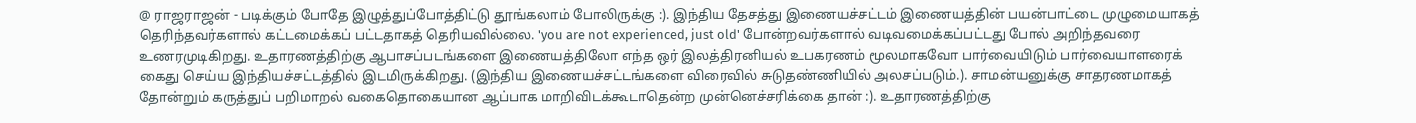@ ராஜராஜன் - படிக்கும் போதே இழுத்துப்போத்திட்டு தூங்கலாம் போலிருக்கு :). இந்திய தேசத்து இணையச்சட்டம் இணையத்தின் பயன்பாட்டை முழுமையாகத் தெரிந்தவர்களால் கட்டமைக்கப் பட்டதாகத் தெரியவில்லை. 'you are not experienced, just old' போன்றவர்களால் வடிவமைக்கப்பட்டது போல் அறிந்தவரை உணரமுடிகிறது. உதாரணத்திற்கு ஆபாசப்படங்களை இணையத்திலோ எந்த ஒர் இலத்திரனியல் உபகரணம் மூலமாகவோ பார்வையிடும் பார்வையாளரைக் கைது செய்ய இந்தியச்சட்டத்தில் இடமிருக்கிறது. (இந்திய இணையச்சட்டங்களை விரைவில் சுடுதண்ணியில் அலசப்படும்.). சாமன்யனுக்கு சாதரணமாகத் தோன்றும் கருத்துப் பறிமாறல் வகைதொகையான ஆப்பாக மாறிவிடக்கூடாதென்ற முன்னெச்சரிக்கை தான் :). உதாரணத்திற்கு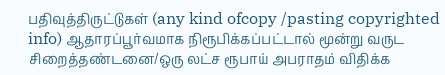பதிவுத்திருட்டுகள் (any kind ofcopy /pasting copyrighted info) ஆதாரப்பூர்வமாக நிரூபிக்கப்பட்டால் மூன்று வருட சிறைத்தண்டனை/ஒரு லட்ச ரூபாய் அபராதம் விதிக்க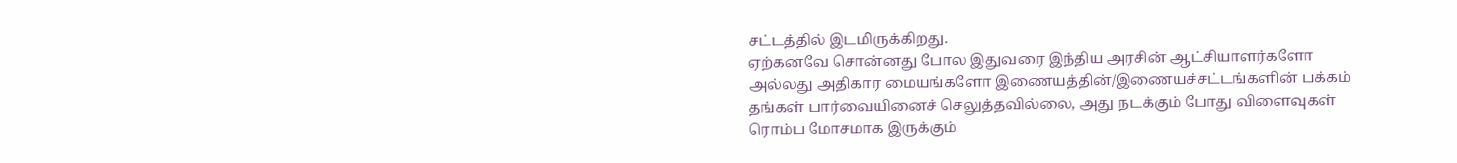சட்டத்தில் இடமிருக்கிறது.
ஏற்கனவே சொன்னது போல இதுவரை இந்திய அரசின் ஆட்சியாளர்களோ அல்லது அதிகார மையங்களோ இணையத்தின்/இணையச்சட்டங்களின் பக்கம் தங்கள் பார்வையினைச் செலுத்தவில்லை, அது நடக்கும் போது விளைவுகள் ரொம்ப மோசமாக இருக்கும்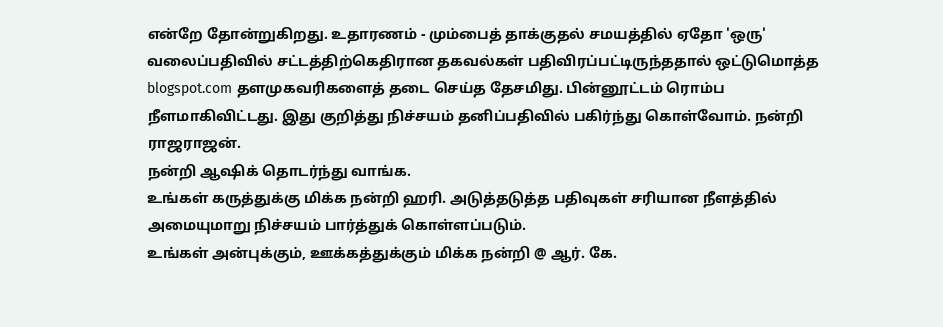என்றே தோன்றுகிறது. உதாரணம் - மும்பைத் தாக்குதல் சமயத்தில் ஏதோ 'ஒரு' வலைப்பதிவில் சட்டத்திற்கெதிரான தகவல்கள் பதிவிரப்பட்டிருந்ததால் ஒட்டுமொத்த blogspot.com தளமுகவரிகளைத் தடை செய்த தேசமிது. பின்னூட்டம் ரொம்ப நீளமாகிவிட்டது. இது குறித்து நிச்சயம் தனிப்பதிவில் பகிர்ந்து கொள்வோம். நன்றி ராஜராஜன்.
நன்றி ஆஷிக் தொடர்ந்து வாங்க.
உங்கள் கருத்துக்கு மிக்க நன்றி ஹரி. அடுத்தடுத்த பதிவுகள் சரியான நீளத்தில் அமையுமாறு நிச்சயம் பார்த்துக் கொள்ளப்படும்.
உங்கள் அன்புக்கும், ஊக்கத்துக்கும் மிக்க நன்றி @ ஆர். கே.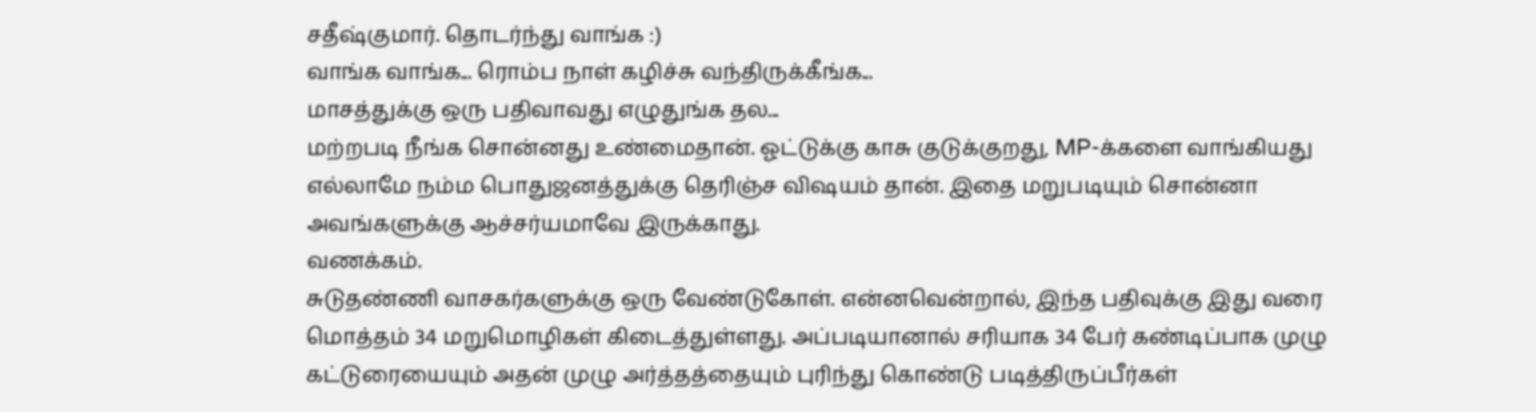சதீஷ்குமார். தொடர்ந்து வாங்க :)
வாங்க வாங்க... ரொம்ப நாள் கழிச்சு வந்திருக்கீங்க...
மாசத்துக்கு ஒரு பதிவாவது எழுதுங்க தல...
மற்றபடி நீங்க சொன்னது உண்மைதான். ஓட்டுக்கு காசு குடுக்குறது, MP-க்களை வாங்கியது எல்லாமே நம்ம பொதுஜனத்துக்கு தெரிஞ்ச விஷயம் தான். இதை மறுபடியும் சொன்னா அவங்களுக்கு ஆச்சர்யமாவே இருக்காது.
வணக்கம்.
சுடுதண்ணி வாசகர்களுக்கு ஒரு வேண்டுகோள். என்னவென்றால், இந்த பதிவுக்கு இது வரை மொத்தம் 34 மறுமொழிகள் கிடைத்துள்ளது. அப்படியானால் சரியாக 34 பேர் கண்டிப்பாக முழு கட்டுரையையும் அதன் முழு அர்த்தத்தையும் புரிந்து கொண்டு படித்திருப்பீர்கள்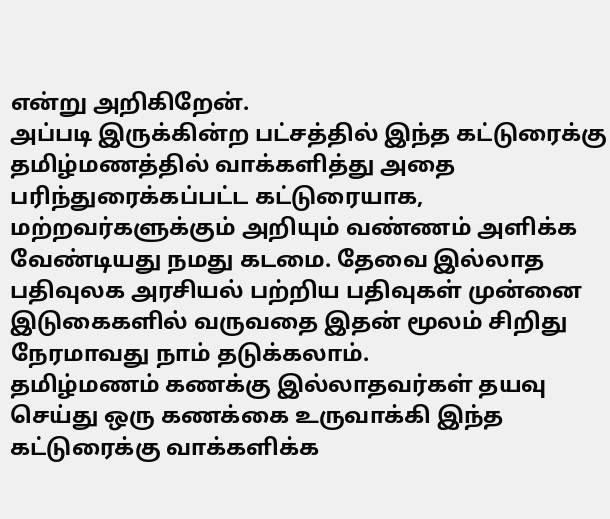என்று அறிகிறேன்.
அப்படி இருக்கின்ற பட்சத்தில் இந்த கட்டுரைக்கு தமிழ்மணத்தில் வாக்களித்து அதை பரிந்துரைக்கப்பட்ட கட்டுரையாக, மற்றவர்களுக்கும் அறியும் வண்ணம் அளிக்க வேண்டியது நமது கடமை. தேவை இல்லாத பதிவுலக அரசியல் பற்றிய பதிவுகள் முன்னை இடுகைகளில் வருவதை இதன் மூலம் சிறிது நேரமாவது நாம் தடுக்கலாம்.
தமிழ்மணம் கணக்கு இல்லாதவர்கள் தயவு செய்து ஒரு கணக்கை உருவாக்கி இந்த கட்டுரைக்கு வாக்களிக்க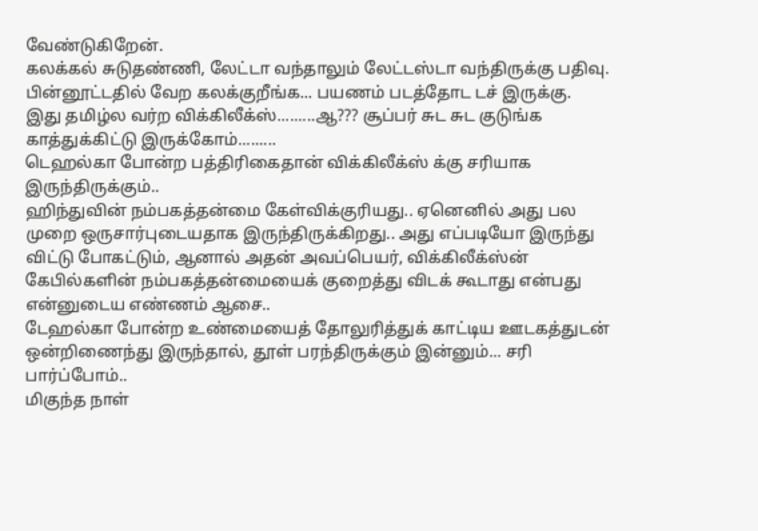வேண்டுகிறேன்.
கலக்கல் சுடுதண்ணி, லேட்டா வந்தாலும் லேட்டஸ்டா வந்திருக்கு பதிவு. பின்னூட்டதில் வேற கலக்குறீங்க... பயணம் படத்தோட டச் இருக்கு.
இது தமிழ்ல வர்ற விக்கிலீக்ஸ்.........ஆ??? சூப்பர் சுட சுட குடுங்க காத்துக்கிட்டு இருக்கோம்.........
டெஹல்கா போன்ற பத்திரிகைதான் விக்கிலீக்ஸ் க்கு சரியாக இருந்திருக்கும்..
ஹிந்துவின் நம்பகத்தன்மை கேள்விக்குரியது.. ஏனெனில் அது பல முறை ஒருசார்புடையதாக இருந்திருக்கிறது.. அது எப்படியோ இருந்து விட்டு போகட்டும், ஆனால் அதன் அவப்பெயர், விக்கிலீக்ஸ்ன் கேபில்களின் நம்பகத்தன்மையைக் குறைத்து விடக் கூடாது என்பது என்னுடைய எண்ணம் ஆசை..
டேஹல்கா போன்ற உண்மையைத் தோலுரித்துக் காட்டிய ஊடகத்துடன் ஒன்றிணைந்து இருந்தால், தூள் பரந்திருக்கும் இன்னும்... சரி பார்ப்போம்..
மிகுந்த நாள்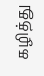கழித்து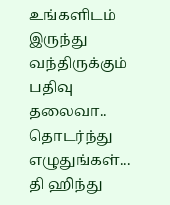உங்களிடம் இருந்து வந்திருக்கும் பதிவு தலைவா..
தொடர்ந்து எழுதுங்கள்...
தி ஹிந்து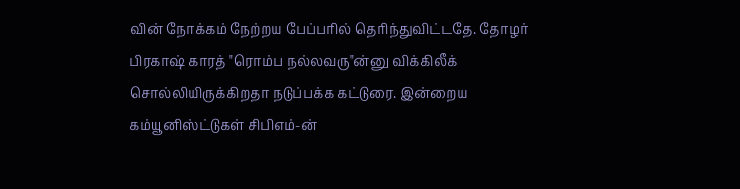வின் நோக்கம் நேற்றய பேப்பரில் தெரிந்துவிட்டதே. தோழர் பிரகாஷ் காரத் "ரொம்ப நல்லவரு"ன்னு விக்கிலீக் சொல்லியிருக்கிறதா நடுப்பக்க கட்டுரை. இன்றைய கம்யூனிஸ்ட்டுகள் சிபிஎம்-ன்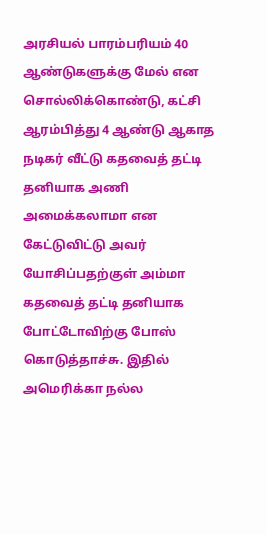அரசியல் பாரம்பரியம் 40 ஆண்டுகளுக்கு மேல் என சொல்லிக்கொண்டு, கட்சி ஆரம்பித்து 4 ஆண்டு ஆகாத நடிகர் வீட்டு கதவைத் தட்டி தனியாக அணி அமைக்கலாமா என கேட்டுவிட்டு அவர் யோசிப்பதற்குள் அம்மா கதவைத் தட்டி தனியாக போட்டோவிற்கு போஸ் கொடுத்தாச்சு. இதில் அமெரிக்கா நல்ல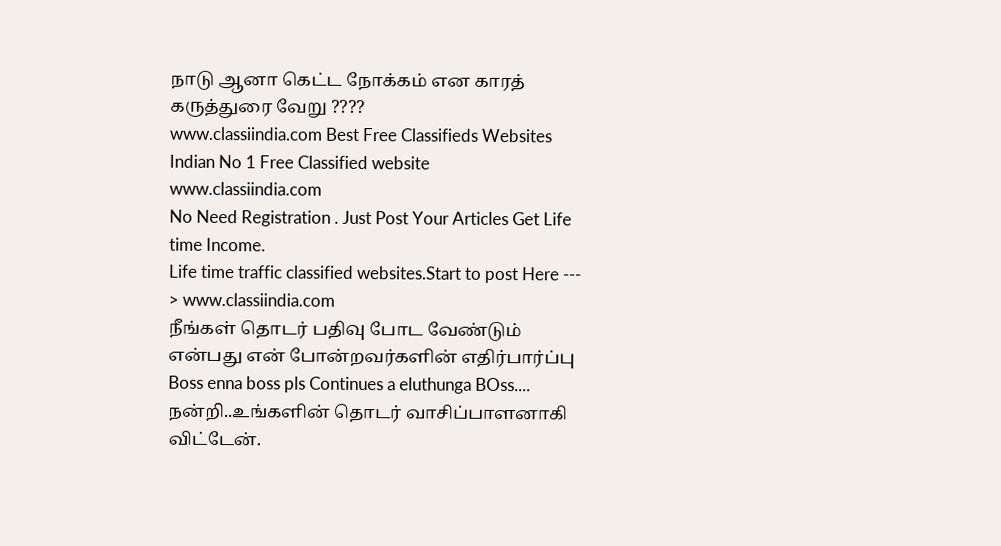நாடு ஆனா கெட்ட நோக்கம் என காரத் கருத்துரை வேறு ????
www.classiindia.com Best Free Classifieds Websites
Indian No 1 Free Classified website www.classiindia.com
No Need Registration . Just Post Your Articles Get Life time Income.
Life time traffic classified websites.Start to post Here --- > www.classiindia.com
நீங்கள் தொடர் பதிவு போட வேண்டும் என்பது என் போன்றவர்களின் எதிர்பார்ப்பு
Boss enna boss pls Continues a eluthunga BOss....
நன்றி..உங்களின் தொடர் வாசிப்பாளனாகி விட்டேன்.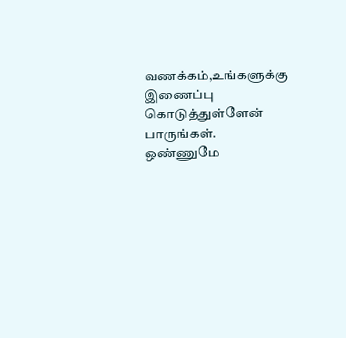வணக்கம்,உங்களுக்கு இணைப்பு கொடுத்துள்ளேன் பாருங்கள்.
ஒண்ணுமே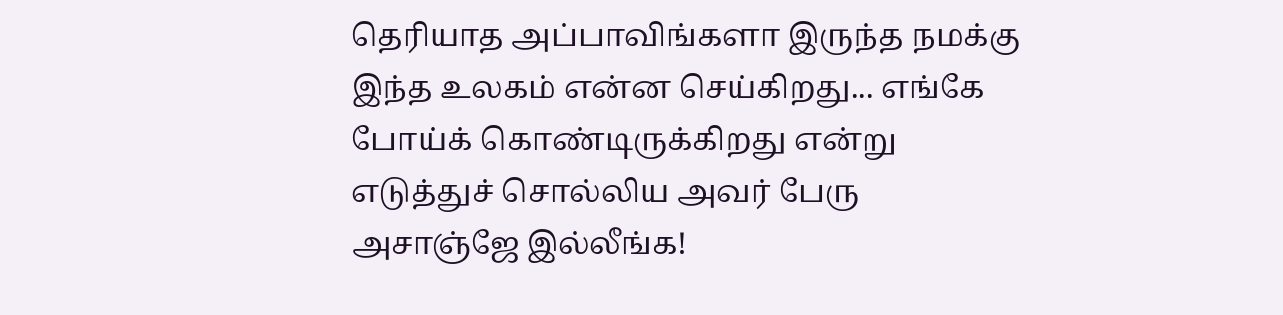தெரியாத அப்பாவிங்களா இருந்த நமக்கு இந்த உலகம் என்ன செய்கிறது... எங்கே போய்க் கொண்டிருக்கிறது என்று எடுத்துச் சொல்லிய அவர் பேரு அசாஞ்ஜே இல்லீங்க!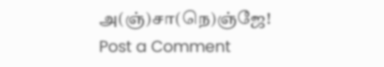அ(ஞ்)சா(நெ)ஞ்ஜே!
Post a Comment